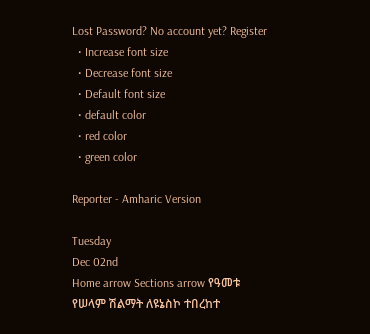Lost Password? No account yet? Register
  • Increase font size
  • Decrease font size
  • Default font size
  • default color
  • red color
  • green color

Reporter - Amharic Version

Tuesday
Dec 02nd
Home arrow Sections arrow የዓመቱ የሠላም ሽልማት ለዩኔስኮ ተበረከተ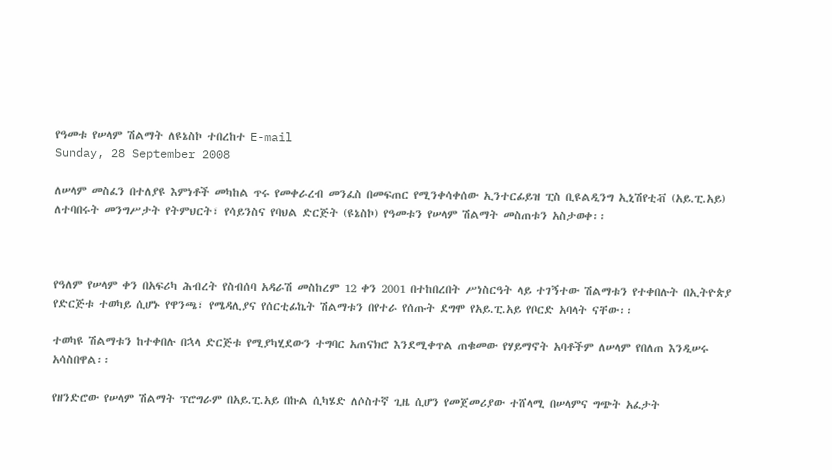የዓመቱ የሠላም ሽልማት ለዩኔስኮ ተበረከተ E-mail
Sunday, 28 September 2008

ለሠላም መስፈን በተለያዩ እምነቶች መካከል ጥሩ የመቀራረብ መንፈስ በመፍጠር የሚንቀሳቀሰው ኢንተርፊይዝ ፒስ ቢዩልዲንግ ኢኒሽየቲቭ (አይ.ፒ.አይ) ለተባበሩት መንግሥታት የትምህርት፣ የሳይንስና የባህል ድርጅት (ዩኔስኮ) የዓመቱን የሠላም ሽልማት መስጠቱን አስታወቀ፡፡



የዓለም የሠላም ቀን በአፍሪካ ሕብረት የስብሰባ አዳራሽ መስከረም 12 ቀን 2001 በተከበረበት ሥነስርዓት ላይ ተገኝተው ሽልማቱን የተቀበሉት በኢትዮጵያ የድርጅቱ ተወካይ ሲሆኑ የዋንጫ፣ የሜዳሊያና የሰርቲፊኬት ሽልማቱን በየተራ የሰጡት ደግሞ የአይ.ፒ.አይ የቦርድ አባላት ናቸው፡፡

ተወካዩ ሽልማቱን ከተቀበሉ በኋላ ድርጅቱ የሚያካሂደውን ተግባር አጠናክሮ እንደሚቀጥል ጠቁመው የሃይማኖት አባቶችም ለሠላም የበለጠ እንዲሠሩ አሳስበዋል፡፡

የዘንድሮው የሠላም ሽልማት ፕሮግራም በአይ.ፒ.አይ በኩል ሲካሄድ ለሶስተኛ ጊዜ ሲሆን የመጀመሪያው ተሸላሚ በሠላምና ግጭት አፈታት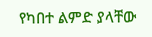የካበተ ልምድ ያላቸው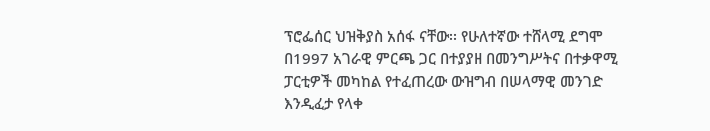ፕሮፌሰር ህዝቅያስ አሰፋ ናቸው፡፡ የሁለተኛው ተሸላሚ ደግሞ በ1997 አገራዊ ምርጫ ጋር በተያያዘ በመንግሥትና በተቃዋሚ ፓርቲዎች መካከል የተፈጠረው ውዝግብ በሠላማዊ መንገድ እንዲፈታ የላቀ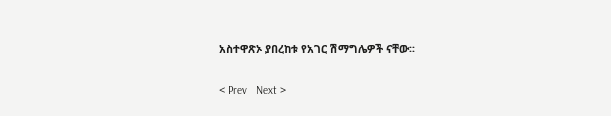አስተዋጽኦ ያበረከቱ የአገር ሽማግሌዎች ናቸው፡፡

< Prev   Next >